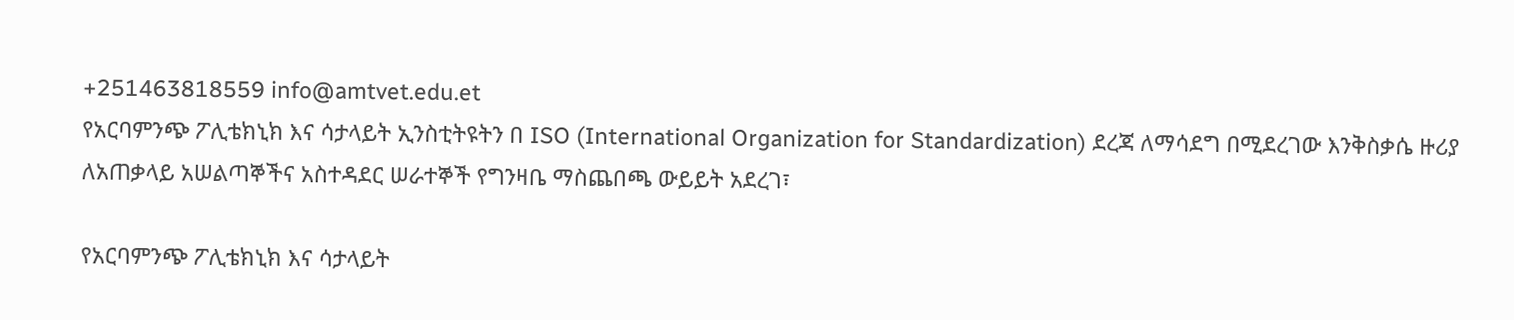+251463818559 info@amtvet.edu.et
የአርባምንጭ ፖሊቴክኒክ እና ሳታላይት ኢንስቲትዩትን በ ISO (International Organization for Standardization) ደረጃ ለማሳደግ በሚደረገው እንቅስቃሴ ዙሪያ ለአጠቃላይ አሠልጣኞችና አስተዳደር ሠራተኞች የግንዛቤ ማስጨበጫ ውይይት አደረገ፣

የአርባምንጭ ፖሊቴክኒክ እና ሳታላይት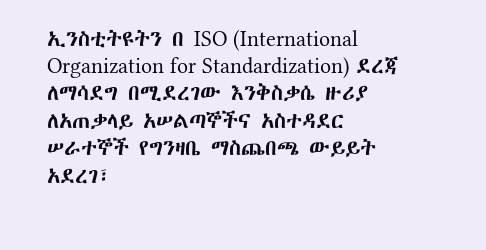ኢንስቲትዩትን በ ISO (International Organization for Standardization) ደረጃ ለማሳደግ በሚደረገው እንቅስቃሴ ዙሪያ ለአጠቃላይ አሠልጣኞችና አስተዳደር ሠራተኞች የግንዛቤ ማስጨበጫ ውይይት አደረገ፣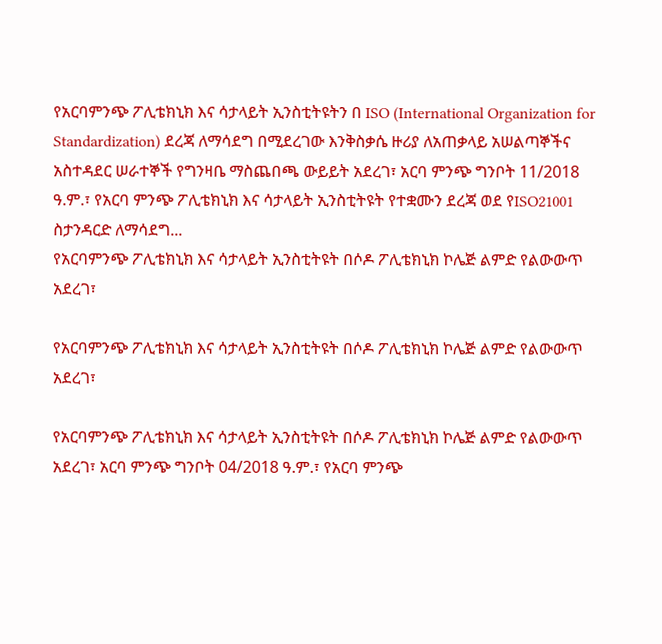የአርባምንጭ ፖሊቴክኒክ እና ሳታላይት ኢንስቲትዩትን በ ISO (International Organization for Standardization) ደረጃ ለማሳደግ በሚደረገው እንቅስቃሴ ዙሪያ ለአጠቃላይ አሠልጣኞችና አስተዳደር ሠራተኞች የግንዛቤ ማስጨበጫ ውይይት አደረገ፣ አርባ ምንጭ ግንቦት 11/2018 ዓ.ም.፣ የአርባ ምንጭ ፖሊቴክኒክ እና ሳታላይት ኢንስቲትዩት የተቋሙን ደረጃ ወደ የISO21001 ስታንዳርድ ለማሳደግ...
የአርባምንጭ ፖሊቴክኒክ እና ሳታላይት ኢንስቲትዩት በሶዶ ፖሊቴክኒክ ኮሌጅ ልምድ የልውውጥ አደረገ፣

የአርባምንጭ ፖሊቴክኒክ እና ሳታላይት ኢንስቲትዩት በሶዶ ፖሊቴክኒክ ኮሌጅ ልምድ የልውውጥ አደረገ፣

የአርባምንጭ ፖሊቴክኒክ እና ሳታላይት ኢንስቲትዩት በሶዶ ፖሊቴክኒክ ኮሌጅ ልምድ የልውውጥ አደረገ፣ አርባ ምንጭ ግንቦት 04/2018 ዓ.ም.፣ የአርባ ምንጭ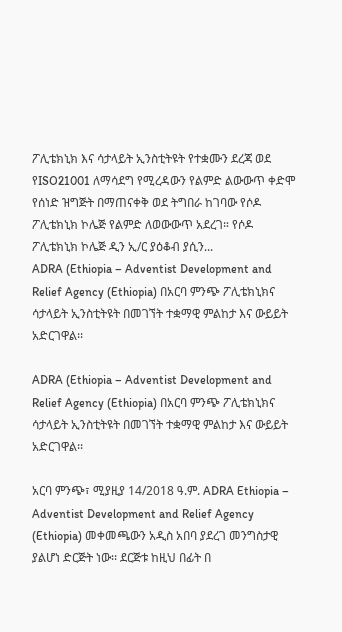ፖሊቴክኒክ እና ሳታላይት ኢንስቲትዩት የተቋሙን ደረጃ ወደ የISO21001 ለማሳደግ የሚረዳውን የልምድ ልውውጥ ቀድሞ የሰነድ ዝግጅት በማጠናቀቅ ወደ ትግበራ ከገባው የሶዶ ፖሊቴክኒክ ኮሌጅ የልምድ ለወውውጥ አደረገ። የሶዶ ፖሊቴክኒክ ኮሌጅ ዲን ኢ/ር ያዕቆብ ያሲን...
ADRA (Ethiopia – Adventist Development and Relief Agency (Ethiopia) በአርባ ምንጭ ፖሊቴክኒክና ሳታላይት ኢንስቲትዩት በመገኘት ተቋማዊ ምልከታ እና ውይይት አድርገዋል፡፡

ADRA (Ethiopia – Adventist Development and Relief Agency (Ethiopia) በአርባ ምንጭ ፖሊቴክኒክና ሳታላይት ኢንስቲትዩት በመገኘት ተቋማዊ ምልከታ እና ውይይት አድርገዋል፡፡

አርባ ምንጭ፣ ሚያዚያ 14/2018 ዓ.ም. ADRA Ethiopia – Adventist Development and Relief Agency (Ethiopia) መቀመጫውን አዲስ አበባ ያደረገ መንግስታዊ ያልሆነ ድርጅት ነው፡፡ ደርጅቱ ከዚህ በፊት በ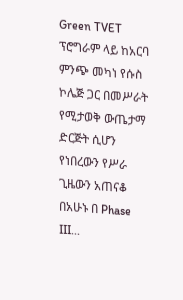Green TVET ፕሮግራም ላይ ከአርባ ምንጭ መካነ የሱስ ኮሌጅ ጋር በመሥራት የሚታወቅ ውጤታማ ድርጅት ሲሆን የነበረውን የሥራ ጊዜውን አጠናቆ በአሁኑ በ Phase III...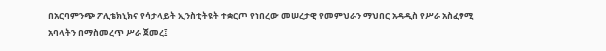በአርባምንጭ ፖሊቴክኒክና የሳታላይት ኢንስቲትዩት ተቋርጦ የነበረው መሠረታዊ የመምህራን ማህበር አዳዲስ የሥራ አስፈፃሚ አባላትን በማስመረጥ ሥራ ጀመረ፤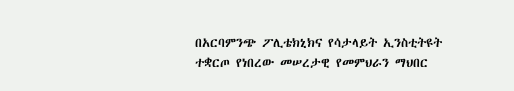በአርባምንጭ ፖሊቴክኒክና የሳታላይት ኢንስቲትዩት ተቋርጦ የነበረው መሠረታዊ የመምህራን ማህበር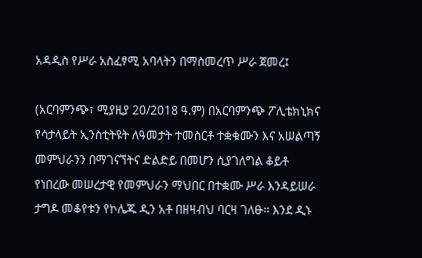አዳዲስ የሥራ አስፈፃሚ አባላትን በማስመረጥ ሥራ ጀመረ፤

(አርባምንጭ፣ ሚያዚያ 20/2018 ዓ.ም) በአርባምንጭ ፖሊቴክኒክና የሳታላይት ኢንስቲትዩት ለዓመታት ተመስርቶ ተቋቁሙን እና አሠልጣኝ መምህራንን በማገናኘትና ድልድይ በመሆን ሲያገለግል ቆይቶ የነበረው መሠረታዊ የመምህራን ማህበር በተቋሙ ሥራ እንዳይሠራ ታግዶ መቆየቱን የኮሌጁ ዲን አቶ በዘዛብህ ባርዛ ገለፁ፡፡ እንደ ዲኑ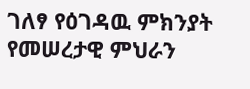ገለፃ የዕገዳዉ ምክንያት የመሠረታዊ ምህራን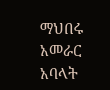ማህበሩ አመራር አባላት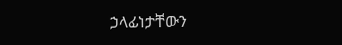ኃላፊነታቸውን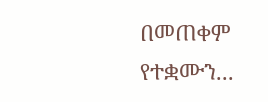በመጠቀም የተቋሙን...